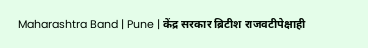Maharashtra Band | Pune | केंद्र सरकार ब्रिटीश राजवटीपेक्षाही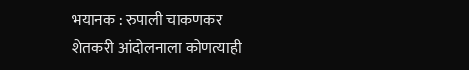भयानक : रुपाली चाकणकर
शेतकरी आंदोलनाला कोणत्याही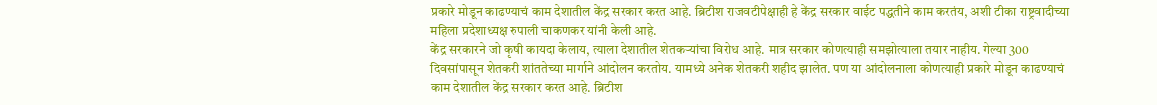प्रकारे मोडून काढण्याचं काम देशातील केंद्र सरकार करत आहे. ब्रिटीश राजवटीपेक्षाही हे केंद्र सरकार वाईट पद्धतीने काम करतंय, अशी टीका राष्ट्रवादीच्या महिला प्रदेशाध्यक्ष रुपाली चाकणकर यांनी केली आहे.
केंद्र सरकारने जो कृषी कायदा केलाय, त्याला देशातील शेतकऱ्यांचा विरोध आहे. मात्र सरकार कोणत्याही समझोत्याला तयार नाहीय. गेल्या 300 दिवसांपासून शेतकरी शांततेच्या मार्गाने आंदोलन करतोय. यामध्ये अनेक शेतकरी शहीद झालेत. पण या आंदोलनाला कोणत्याही प्रकारे मोडून काढण्याचं काम देशातील केंद्र सरकार करत आहे. ब्रिटीश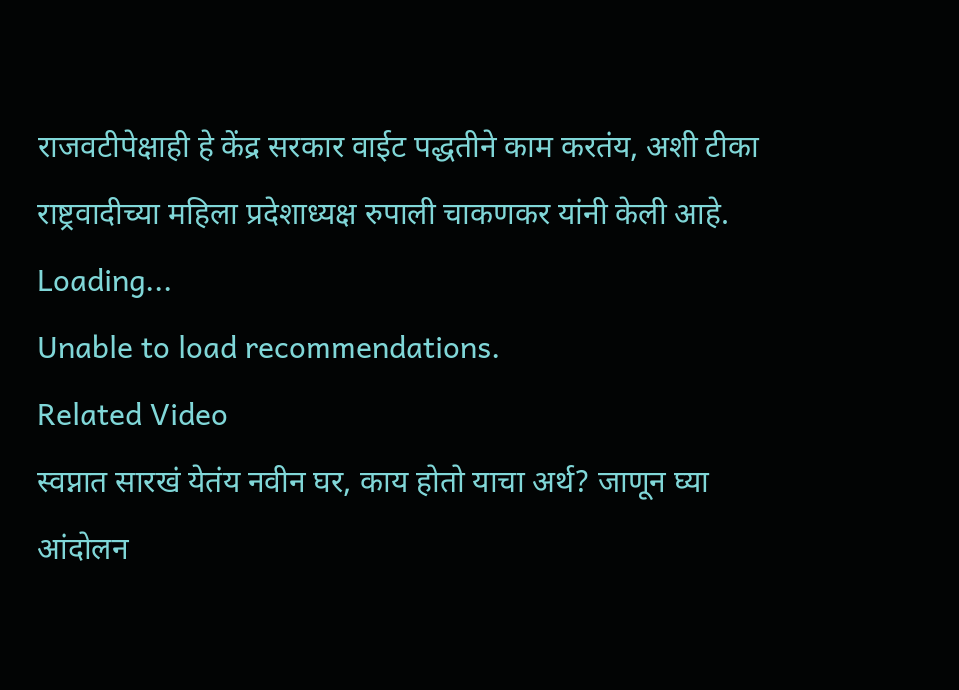राजवटीपेक्षाही हे केंद्र सरकार वाईट पद्धतीने काम करतंय, अशी टीका राष्ट्रवादीच्या महिला प्रदेशाध्यक्ष रुपाली चाकणकर यांनी केली आहे.
Loading...
Unable to load recommendations.
Related Video
स्वप्नात सारखं येतंय नवीन घर, काय होतो याचा अर्थ? जाणून घ्या
आंदोलन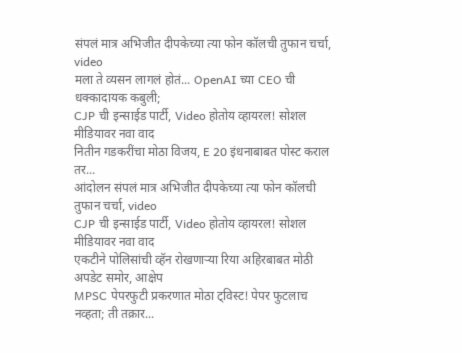संपलं मात्र अभिजीत दीपकेच्या त्या फोन कॉलची तुफान चर्चा, video
मला ते व्यसन लागलं होतं... OpenAI च्या CEO ची धक्कादायक कबुली;
CJP ची इन्साईड पार्टी, Video होतोय व्हायरल! सोशल मीडियावर नवा वाद
नितीन गडकरींचा मोठा विजय, E 20 इंधनाबाबत पोस्ट कराल तर...
आंदोलन संपलं मात्र अभिजीत दीपकेच्या त्या फोन कॉलची तुफान चर्चा, video
CJP ची इन्साईड पार्टी, Video होतोय व्हायरल! सोशल मीडियावर नवा वाद
एकटीने पोलिसांची व्हॅन रोखणाऱ्या रिया अहिरबाबत मोठी अपडेट समोर, आक्षेप
MPSC पेपरफुटी प्रकरणात मोठा ट्विस्ट! पेपर फुटलाच नव्हता; ती तक्रार...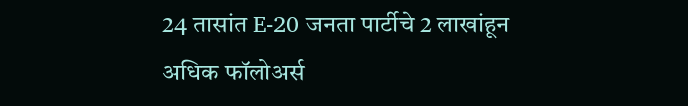24 तासांत E-20 जनता पार्टीचे 2 लाखांहून अधिक फॉलोअर्स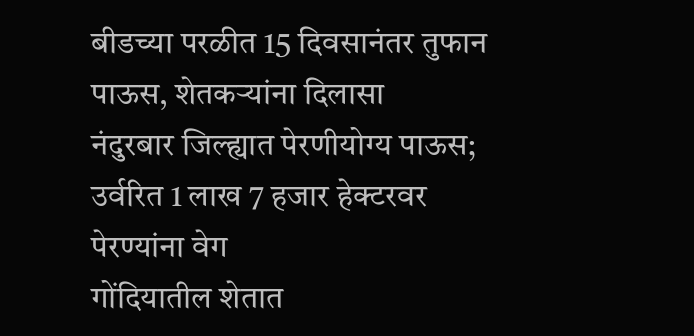बीडच्या परळीत 15 दिवसानंतर तुफान पाऊस, शेतकऱ्यांना दिलासा
नंदुरबार जिल्ह्यात पेरणीयोग्य पाऊस; उर्वरित 1 लाख 7 हजार हेक्टरवर पेरण्यांना वेग
गोंदियातील शेतात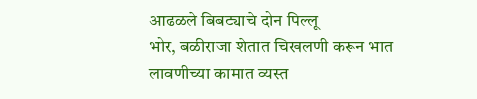आढळले बिबट्याचे दोन पिल्लू
भोर, बळीराजा शेतात चिखलणी करून भात लावणीच्या कामात व्यस्त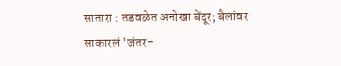सातारा : तडवळेत अनोखा बेंदूर; बैलांवर साकारलं 'जंतर-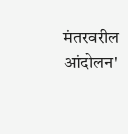मंतरवरील आंदोलन'